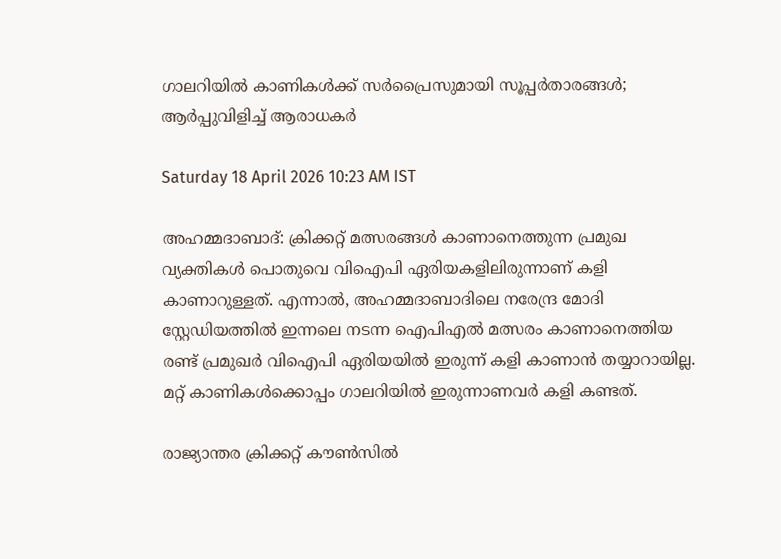ഗാലറിയിൽ കാണികൾക്ക് സർപ്രൈസുമായി സൂപ്പർതാരങ്ങൾ; ആർപ്പുവിളിച്ച് ആരാധകർ

Saturday 18 April 2026 10:23 AM IST

അഹമ്മദാബാദ്: ക്രിക്കറ്റ് മത്സരങ്ങൾ കാണാനെത്തുന്ന പ്രമുഖ വ്യക്തികൾ പൊതുവെ വിഐപി ഏരിയകളിലിരുന്നാണ് കളി കാണാറുള്ളത്. എന്നാൽ, അഹമ്മദാബാദിലെ നരേന്ദ്ര മോദി സ്റ്റേഡിയത്തിൽ ഇന്നലെ നടന്ന ഐപിഎൽ മത്സരം കാണാനെത്തിയ രണ്ട് പ്രമുഖർ വിഐപി ഏരിയയിൽ ഇരുന്ന് കളി കാണാൻ തയ്യാറായില്ല. മറ്റ് കാണികൾക്കൊപ്പം ഗാലറിയിൽ ഇരുന്നാണവർ കളി കണ്ടത്.

രാജ്യാന്തര ക്രിക്കറ്റ് കൗൺസിൽ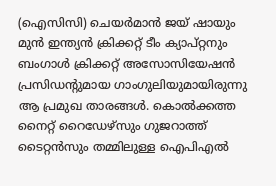(ഐസിസി) ചെയർമാൻ ജയ് ഷായും മുൻ ഇന്ത്യൻ ക്രിക്കറ്റ് ടീം ക്യാപ്‌റ്റനും ബംഗാൾ ക്രിക്കറ്റ് അസോസിയേഷൻ പ്രസിഡന്റുമായ ഗാംഗുലിയുമായിരുന്നു ആ പ്രമുഖ താരങ്ങൾ. കൊൽക്കത്ത നൈറ്റ് റൈഡേഴ്‌സും ഗുജറാത്ത് ടൈറ്റൻസും തമ്മിലുള്ള ഐപിഎൽ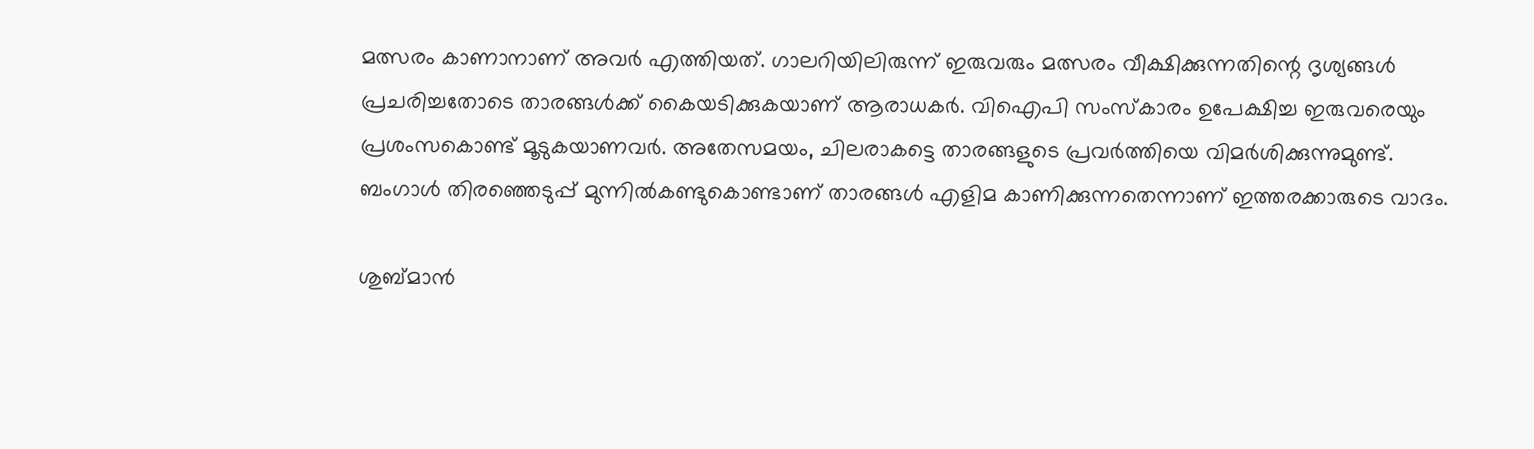മത്സരം കാണാനാണ് അവർ എത്തിയത്. ഗാലറിയിലിരുന്ന് ഇരുവരും മത്സരം വീക്ഷിക്കുന്നതിന്റെ ദൃശ്യങ്ങൾ പ്രചരിച്ചതോടെ താരങ്ങൾക്ക് കൈയടിക്കുകയാണ് ആരാധകർ. വിഐപി സംസ്‌കാരം ഉപേക്ഷിച്ച ഇരുവരെയും പ്രശംസകൊണ്ട് മൂടുകയാണവർ. അതേസമയം, ചിലരാകട്ടെ താരങ്ങളുടെ പ്രവർത്തിയെ വിമർശിക്കുന്നുമുണ്ട്. ബംഗാൾ തിരഞ്ഞെടുപ്പ് മുന്നിൽകണ്ടുകൊണ്ടാണ് താരങ്ങൾ എളിമ കാണിക്കുന്നതെന്നാണ് ഇത്തരക്കാരുടെ വാദം.

ശുബ്‌മാൻ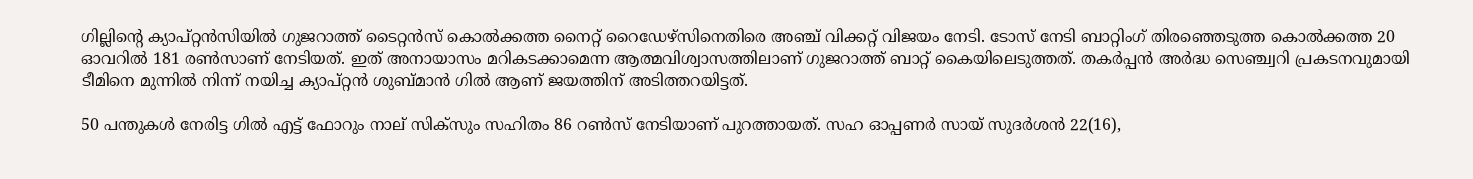ഗില്ലിന്റെ ക്യാപ്‌റ്റൻസിയിൽ ഗുജറാത്ത് ടൈറ്റൻസ് കൊൽക്കത്ത നൈറ്റ് റൈഡേഴ്‌സിനെതിരെ അഞ്ച് വിക്കറ്റ് വിജയം നേടി. ടോസ് നേടി ബാറ്റിംഗ് തിരഞ്ഞെടുത്ത കൊൽക്കത്ത 20 ഓവറിൽ 181 രൺസാണ് നേടിയത്. ഇത് അനായാസം മറികടക്കാമെന്ന ആത്മവിശ്വാസത്തിലാണ് ഗുജറാത്ത് ബാറ്റ് കൈയിലെടുത്തത്. തകര്‍പ്പന്‍ അര്‍ദ്ധ സെഞ്ച്വറി പ്രകടനവുമായി ടീമിനെ മുന്നില്‍ നിന്ന് നയിച്ച ക്യാപ്റ്റന്‍ ശുബ്മാന്‍ ഗില്‍ ആണ് ജയത്തിന് അടിത്തറയിട്ടത്.

50 പന്തുകള്‍ നേരിട്ട ഗില്‍ എട്ട് ഫോറും നാല് സിക‌്സും സഹിതം 86 റണ്‍സ് നേടിയാണ് പുറത്തായത്. സഹ ഓപ്പണര്‍ സായ് സുദര്‍ശന്‍ 22(16),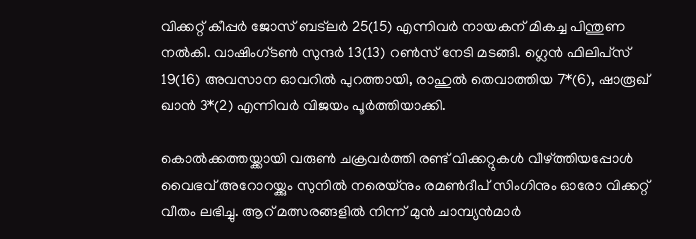വിക്കറ്റ് കീപ്പര്‍ ജോസ് ബട്‌ലര്‍ 25(15) എന്നിവര്‍ നായകന് മികച്ച പിന്തുണ നല്‍കി. വാഷിംഗ്ടണ്‍ സുന്ദര്‍ 13(13) റണ്‍സ് നേടി മടങ്ങി. ഗ്ലെന്‍ ഫിലിപ്‌സ് 19(16) അവസാന ഓവറില്‍ പുറത്തായി, രാഹുല്‍ തെവാത്തിയ 7*(6), ഷാരൂഖ് ഖാന്‍ 3*(2) എന്നിവര്‍ വിജയം പൂർത്തിയാക്കി.

കൊല്‍ക്കത്തയ്ക്കായി വരുണ്‍ ചക്രവര്‍ത്തി രണ്ട് വിക്കറ്റുകള്‍ വീഴ്ത്തിയപ്പോള്‍ വൈഭവ് അറോറയ്ക്കും സുനില്‍ നരെയ്‌നും രമണ്‍ദീപ് സിംഗിനും ഓരോ വിക്കറ്റ് വീതം ലഭിച്ചു. ആറ് മത്സരങ്ങളില്‍ നിന്ന് മുന്‍ ചാമ്പ്യന്‍മാര്‍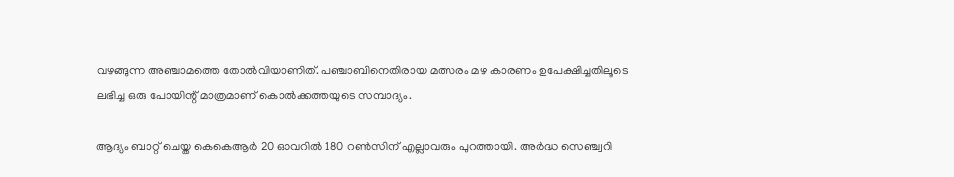വഴങ്ങുന്ന അഞ്ചാമത്തെ തോല്‍വിയാണിത്. പഞ്ചാബിനെതിരായ മത്സരം മഴ കാരണം ഉപേക്ഷിച്ചതിലൂടെ ലഭിച്ച ഒരു പോയിന്റ് മാത്രമാണ് കൊല്‍ക്കത്തയുടെ സമ്പാദ്യം.

ആദ്യം ബാറ്റ് ചെയ്ത കെകെആര്‍ 20 ഓവറില്‍ 180 റണ്‍സിന് എല്ലാവരും പുറത്തായി. അര്‍ദ്ധ സെഞ്ച്വറി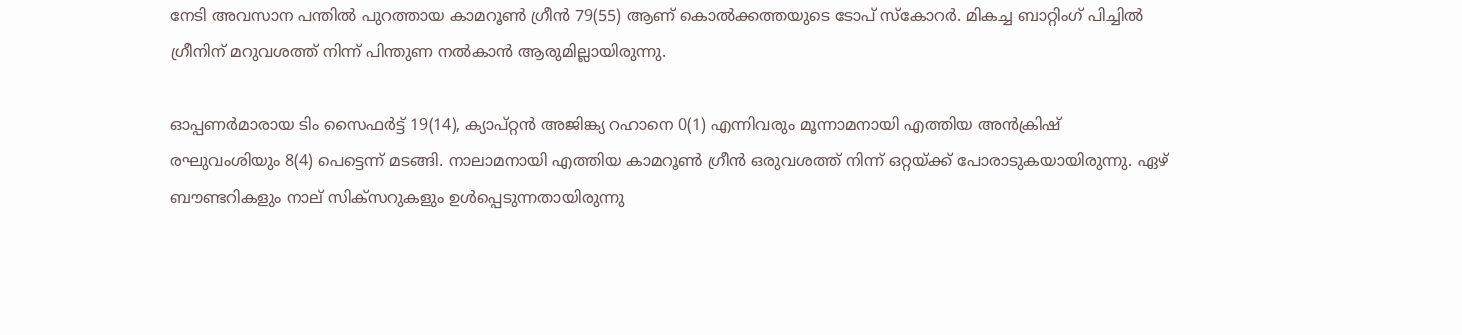നേടി അവസാന പന്തില്‍ പുറത്തായ കാമറൂണ്‍ ഗ്രീന്‍ 79(55) ആണ് കൊല്‍ക്കത്തയുടെ ടോപ് സ്‌കോറര്‍. മികച്ച ബാറ്റിംഗ് പിച്ചില്‍ ഗ്രീനിന് മറുവശത്ത് നിന്ന് പിന്തുണ നല്‍കാന്‍ ആരുമില്ലായിരുന്നു.

ഓപ്പണര്‍മാരായ ടിം സൈഫര്‍ട്ട് 19(14), ക്യാപ്റ്റന്‍ അജിങ്ക്യ റഹാനെ 0(1) എന്നിവരും മൂന്നാമനായി എത്തിയ അന്‍ക്രിഷ് രഘുവംശിയും 8(4) പെട്ടെന്ന് മടങ്ങി. നാലാമനായി എത്തിയ കാമറൂണ്‍ ഗ്രീന്‍ ഒരുവശത്ത് നിന്ന് ഒറ്റയ്ക്ക് പോരാടുകയായിരുന്നു. ഏഴ് ബൗണ്ടറികളും നാല് സിക്സറുകളും ഉള്‍പ്പെടുന്നതായിരുന്നു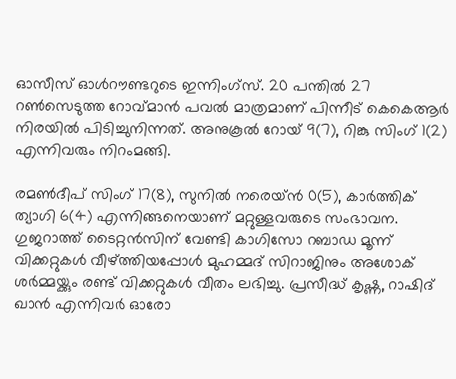ഓസീസ് ഓള്‍റൗണ്ടറുടെ ഇന്നിംഗ്സ്. 20 പന്തില്‍ 27 റണ്‍സെടുത്ത റോവ്മാന്‍ പവല്‍ മാത്രമാണ് പിന്നീട് കെകെആര്‍ നിരയില്‍ പിടിച്ചുനിന്നത്. അനുകൂല്‍ റോയ് 9(7), റിങ്കു സിംഗ് 1(2) എന്നിവരും നിറംമങ്ങി.

രമണ്‍ദീപ് സിംഗ് 17(8), സുനില്‍ നരെയ്ന്‍ 0(5), കാര്‍ത്തിക് ത്യാഗി 6(4) എന്നിങ്ങനെയാണ് മറ്റുള്ളവരുടെ സംഭാവന. ഗുജറാത്ത് ടൈറ്റന്‍സിന് വേണ്ടി കാഗിസോ റബാഡ മൂന്ന് വിക്കറ്റുകള്‍ വീഴ്ത്തിയപ്പോള്‍ മുഹമ്മദ് സിറാജിനും അശോക് ശര്‍മ്മയ്ക്കും രണ്ട് വിക്കറ്റുകള്‍ വീതം ലഭിച്ചു. പ്രസീദ്ധ് കൃഷ്ണ, റാഷിദ് ഖാന്‍ എന്നിവര്‍ ഓരോ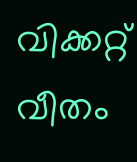വിക്കറ്റ് വീതം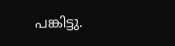പങ്കിട്ടു.